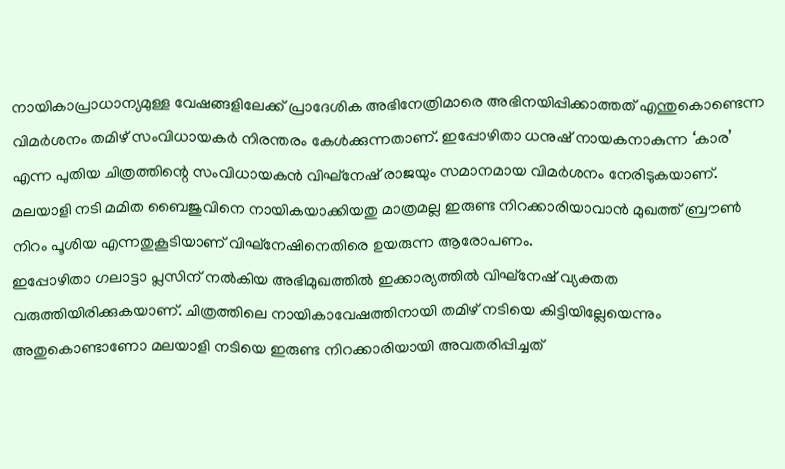നായികാപ്രാധാന്യമുള്ള വേഷങ്ങളിലേക്ക് പ്രാദേശിക അഭിനേത്രിമാരെ അഭിനയിപ്പിക്കാത്തത് എന്തുകൊണ്ടെന്ന വിമർശനം തമിഴ് സംവിധായകർ നിരന്തരം കേൾക്കുന്നതാണ്. ഇപ്പോഴിതാ ധനുഷ് നായകനാകുന്ന ‘കാര’ എന്ന പുതിയ ചിത്രത്തിന്റെ സംവിധായകൻ വിഘ്നേഷ് രാജയും സമാനമായ വിമർശനം നേരിടുകയാണ്. മലയാളി നടി മമിത ബൈജുവിനെ നായികയാക്കിയതു മാത്രമല്ല ഇരുണ്ട നിറക്കാരിയാവാൻ മുഖത്ത് ബ്രൗൺ നിറം പൂശിയ എന്നതുകൂടിയാണ് വിഘ്നേഷിനെതിരെ ഉയരുന്ന ആരോപണം.
ഇപ്പോഴിതാ ഗലാട്ടാ പ്ലസിന് നൽകിയ അഭിമുഖത്തിൽ ഇക്കാര്യത്തിൽ വിഘ്നേഷ് വ്യക്തത വരുത്തിയിരിക്കുകയാണ്. ചിത്രത്തിലെ നായികാവേഷത്തിനായി തമിഴ് നടിയെ കിട്ടിയില്ലേയെന്നും അതുകൊണ്ടാണോ മലയാളി നടിയെ ഇരുണ്ട നിറക്കാരിയായി അവതരിപ്പിച്ചത്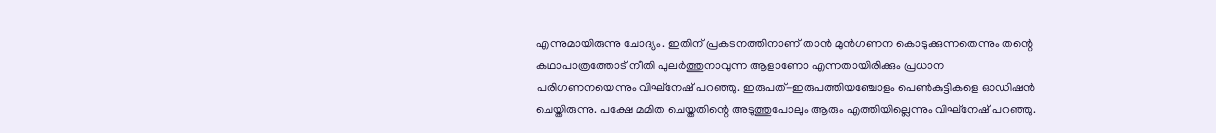എന്നുമായിരുന്നു ചോദ്യം. ഇതിന് പ്രകടനത്തിനാണ് താൻ മുൻഗണന കൊടുക്കുന്നതെന്നും തന്റെ കഥാപാത്രത്തോട് നീതി പുലർത്തുനാവുന്ന ആളാണോ എന്നതായിരിക്കും പ്രധാന പരിഗണനയെന്നും വിഘ്നേഷ് പറഞ്ഞു. ഇരുപത്-ഇരുപത്തിയഞ്ചോളം പെൺകുട്ടികളെ ഓഡിഷൻ ചെയ്തിരുന്നു. പക്ഷേ മമിത ചെയ്തതിന്റെ അടുത്തുപോലും ആരും എത്തിയില്ലെന്നും വിഘ്നേഷ് പറഞ്ഞു.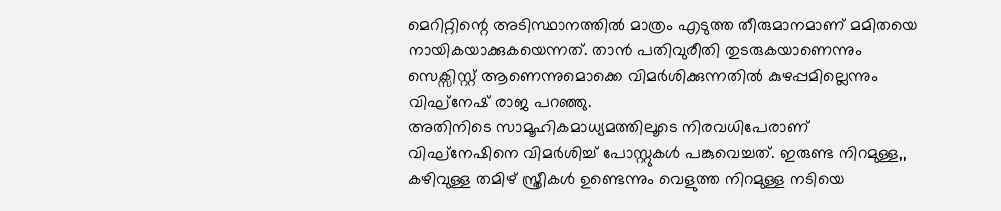മെറിറ്റിന്റെ അടിസ്ഥാനത്തിൽ മാത്രം എടുത്ത തീരുമാനമാണ് മമിതയെ നായികയാക്കുകയെന്നത്. താൻ പതിവുരീതി തുടരുകയാണെന്നും സെക്സിസ്റ്റ് ആണെന്നുമൊക്കെ വിമർശിക്കുന്നതിൽ കുഴപ്പമില്ലെന്നും വിഘ്നേഷ് രാജ പറഞ്ഞു.
അതിനിടെ സാമൂഹികമാധ്യമത്തിലൂടെ നിരവധിപേരാണ് വിഘ്നേഷിനെ വിമർശിച്ച് പോസ്റ്റുകൾ പങ്കുവെച്ചത്. ഇരുണ്ട നിറമുള്ള,, കഴിവുള്ള തമിഴ് സ്ത്രീകൾ ഉണ്ടെന്നും വെളുത്ത നിറമുള്ള നടിയെ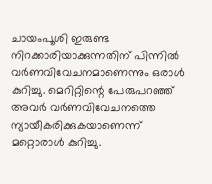ചായംപൂശി ഇരുണ്ട നിറക്കാരിയാക്കുന്നതിന് പിന്നിൽ വർണവിവേചനമാണെന്നും ഒരാൾ കുറിച്ചു. മെറിറ്റിന്റെ പേരുപറഞ്ഞ് അവർ വർണവിവേചനത്തെ ന്യായീകരിക്കുകയാണെന്ന് മറ്റൊരാൾ കുറിച്ചു.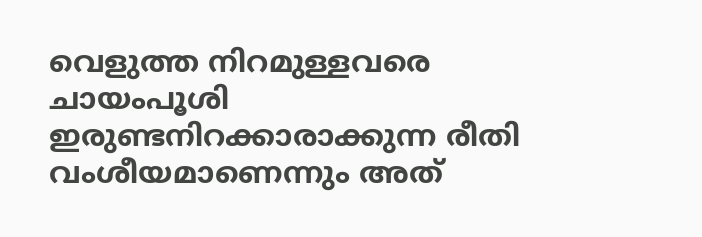വെളുത്ത നിറമുള്ളവരെ ചായംപൂശി ഇരുണ്ടനിറക്കാരാക്കുന്ന രീതി വംശീയമാണെന്നും അത്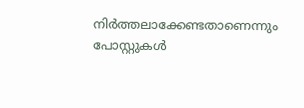നിർത്തലാക്കേണ്ടതാണെന്നും പോസ്റ്റുകൾ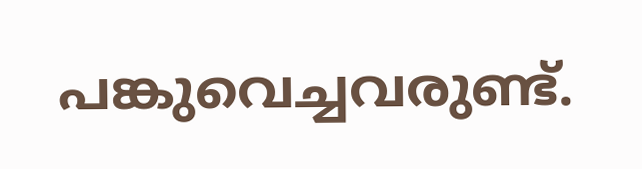പങ്കുവെച്ചവരുണ്ട്.